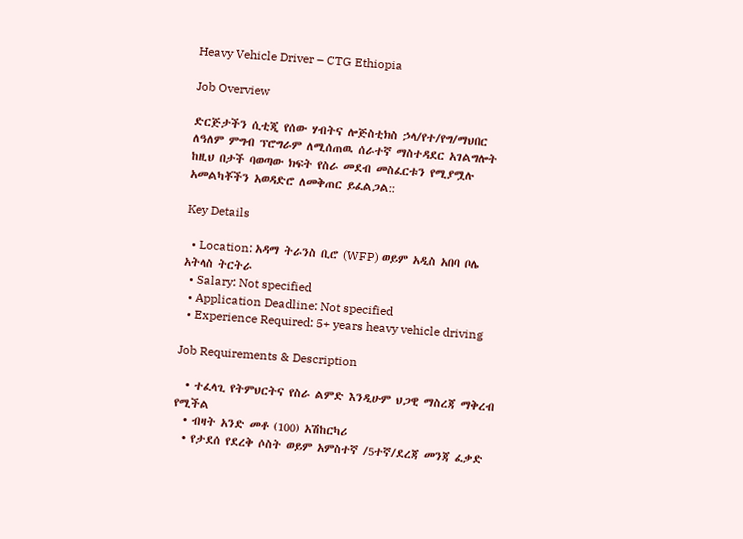Heavy Vehicle Driver – CTG Ethiopia

Job Overview

ድርጅታችን ሲቲጂ የሰው ሃብትና ሎጅስቲክስ ኃላ/የተ/የግ/ማህበር ለዓለም ምግብ ፕሮግራም ለሚሰጠዉ ሰራተኛ ማስተዳደር አገልግሎት ከዚህ በታች ባወጣው ክፍት የስራ መደብ መስፈርቱን የሚያሟሉ አመልካቾችን አወዳድሮ ለመቅጠር ይፈልጋል::

Key Details

  • Location: አዳማ ትራንስ ቢሮ (WFP) ወይም አዲስ አበባ ቦሌ አትላስ ትርትራ
  • Salary: Not specified
  • Application Deadline: Not specified
  • Experience Required: 5+ years heavy vehicle driving

Job Requirements & Description

  • ተፈላጊ የትምህርትና የስራ ልምድ እንዲሁም ህጋዊ ማስረጃ ማቅረብ የሚችል
  • ብዛት አንድ መቶ (100) አሽከርካሪ
  • የታደሰ የደረቅ ሶስት ወይም አምስተኛ /5ተኛ/ደረጃ መንጃ ፈቃድ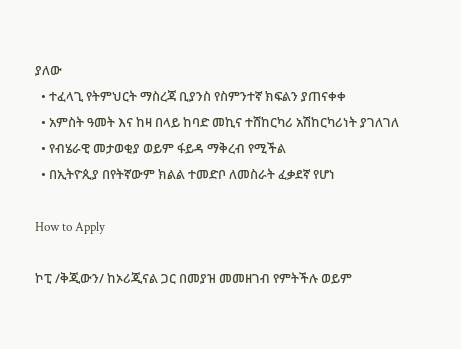ያለው
  • ተፈላጊ የትምህርት ማስረጃ ቢያንስ የስምንተኛ ክፍልን ያጠናቀቀ
  • አምስት ዓመት እና ከዛ በላይ ከባድ መኪና ተሸከርካሪ አሽከርካሪነት ያገለገለ
  • የብሄራዊ መታወቂያ ወይም ፋይዳ ማቅረብ የሚችል
  • በኢትዮጲያ በየትኛውም ክልል ተመድቦ ለመስራት ፈቃደኛ የሆነ

How to Apply

ኮፒ /ቅጂውን/ ከኦሪጂናል ጋር በመያዝ መመዘገብ የምትችሉ ወይም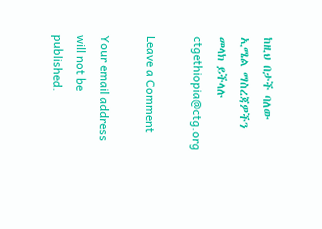ከዚህ በታች ባለው ኢሜል ማስረጃዎችን መላክ ይችላሉ ctgethiopia@ctg.org

Leave a Comment

Your email address will not be published.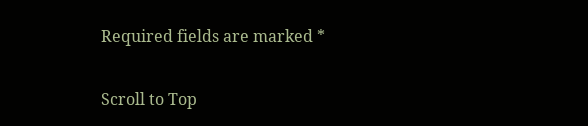Required fields are marked *

Scroll to Top